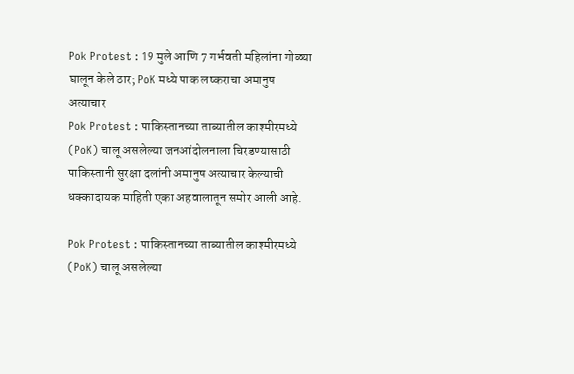Pok Protest : 19 मुले आणि 7 गर्भवती महिलांना गोळ्या घालून केले ठार; PoK मध्ये पाक लष्कराचा अमानुष अत्याचार
Pok Protest : पाकिस्तानच्या ताब्यातील काश्मीरमध्ये (PoK) चालू असलेल्या जनआंदोलनाला चिरडण्यासाठी पाकिस्तानी सुरक्षा दलांनी अमानुष अत्याचार केल्याची धक्कादायक माहिती एका अहवालातून समोर आली आहे.

Pok Protest : पाकिस्तानच्या ताब्यातील काश्मीरमध्ये (PoK) चालू असलेल्या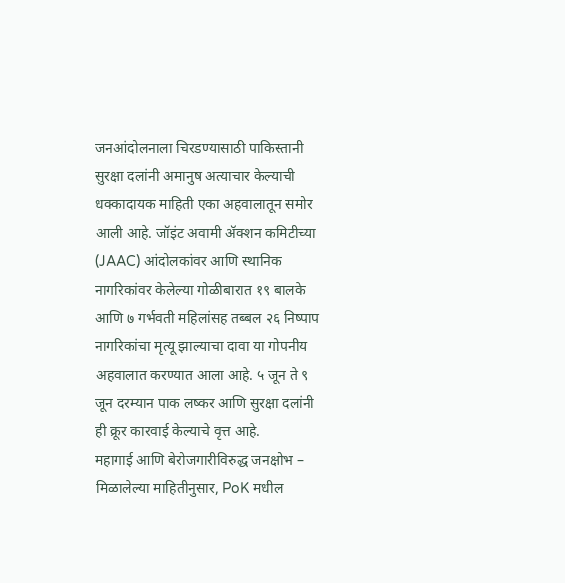जनआंदोलनाला चिरडण्यासाठी पाकिस्तानी सुरक्षा दलांनी अमानुष अत्याचार केल्याची धक्कादायक माहिती एका अहवालातून समोर आली आहे. जॉइंट अवामी ॲक्शन कमिटीच्या (JAAC) आंदोलकांवर आणि स्थानिक नागरिकांवर केलेल्या गोळीबारात १९ बालके आणि ७ गर्भवती महिलांसह तब्बल २६ निष्पाप नागरिकांचा मृत्यू झाल्याचा दावा या गोपनीय अहवालात करण्यात आला आहे. ५ जून ते ९ जून दरम्यान पाक लष्कर आणि सुरक्षा दलांनी ही क्रूर कारवाई केल्याचे वृत्त आहे.
महागाई आणि बेरोजगारीविरुद्ध जनक्षोभ –
मिळालेल्या माहितीनुसार, PoK मधील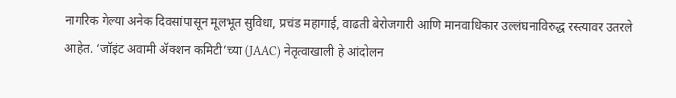नागरिक गेल्या अनेक दिवसांपासून मूलभूत सुविधा, प्रचंड महागाई, वाढती बेरोजगारी आणि मानवाधिकार उल्लंघनाविरुद्ध रस्त्यावर उतरले आहेत. ‘जॉइंट अवामी ॲक्शन कमिटी’च्या (JAAC) नेतृत्वाखाली हे आंदोलन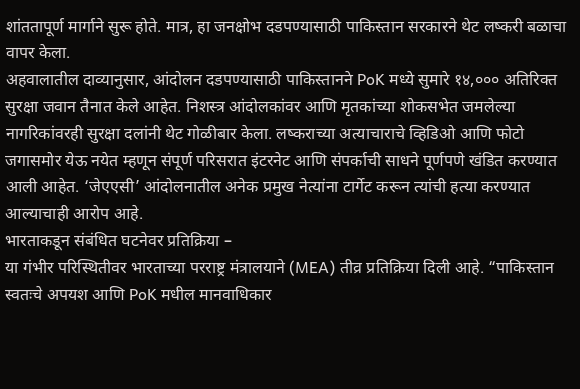शांततापूर्ण मार्गाने सुरू होते. मात्र, हा जनक्षोभ दडपण्यासाठी पाकिस्तान सरकारने थेट लष्करी बळाचा वापर केला.
अहवालातील दाव्यानुसार, आंदोलन दडपण्यासाठी पाकिस्तानने PoK मध्ये सुमारे १४,००० अतिरिक्त सुरक्षा जवान तैनात केले आहेत. निशस्त्र आंदोलकांवर आणि मृतकांच्या शोकसभेत जमलेल्या नागरिकांवरही सुरक्षा दलांनी थेट गोळीबार केला. लष्कराच्या अत्याचाराचे व्हिडिओ आणि फोटो जगासमोर येऊ नयेत म्हणून संपूर्ण परिसरात इंटरनेट आणि संपर्काची साधने पूर्णपणे खंडित करण्यात आली आहेत. ‘जेएएसी’ आंदोलनातील अनेक प्रमुख नेत्यांना टार्गेट करून त्यांची हत्या करण्यात आल्याचाही आरोप आहे.
भारताकडून संबंधित घटनेवर प्रतिक्रिया –
या गंभीर परिस्थितीवर भारताच्या परराष्ट्र मंत्रालयाने (MEA) तीव्र प्रतिक्रिया दिली आहे. “पाकिस्तान स्वतःचे अपयश आणि PoK मधील मानवाधिकार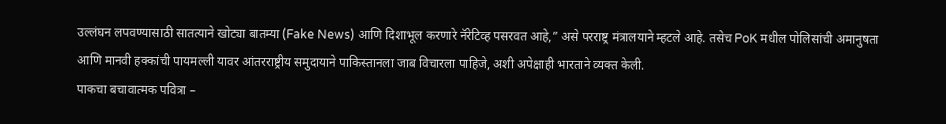उल्लंघन लपवण्यासाठी सातत्याने खोट्या बातम्या (Fake News) आणि दिशाभूल करणारे नॅरेटिव्ह पसरवत आहे,” असे परराष्ट्र मंत्रालयाने म्हटले आहे. तसेच PoK मधील पोलिसांची अमानुषता आणि मानवी हक्कांची पायमल्ली यावर आंतरराष्ट्रीय समुदायाने पाकिस्तानला जाब विचारला पाहिजे, अशी अपेक्षाही भारताने व्यक्त केली.
पाकचा बचावात्मक पवित्रा –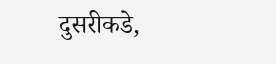दुसरीकडे,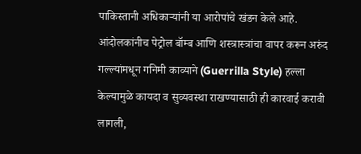पाकिस्तानी अधिकाऱ्यांनी या आरोपांचे खंडन केले आहे. आंदोलकांनीच पेट्रोल बॉम्ब आणि शस्त्रास्त्रांचा वापर करून अरुंद गल्ल्यांमधून गनिमी काव्याने (Guerrilla Style) हल्ला केल्यामुळे कायदा व सुव्यवस्था राखण्यासाठी ही कारवाई करावी लागली,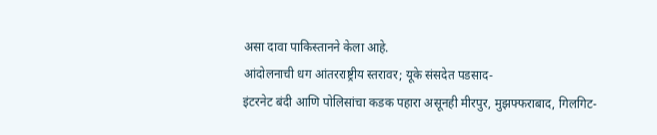असा दावा पाकिस्तानने केला आहे.
आंदोलनाची धग आंतरराष्ट्रीय स्तरावर; यूके संसदेत पडसाद-
इंटरनेट बंदी आणि पोलिसांचा कडक पहारा असूनही मीरपुर, मुझफ्फराबाद, गिलगिट-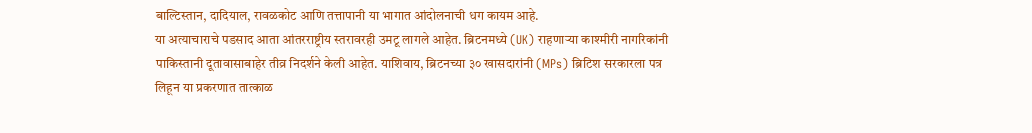बाल्टिस्तान, दादियाल, रावळकोट आणि तत्तापानी या भागात आंदोलनाची धग कायम आहे.
या अत्याचाराचे पडसाद आता आंतरराष्ट्रीय स्तरावरही उमटू लागले आहेत. ब्रिटनमध्ये (UK) राहणाऱ्या काश्मीरी नागरिकांनी पाकिस्तानी दूतावासाबाहेर तीव्र निदर्शने केली आहेत. याशिवाय, ब्रिटनच्या ३० खासदारांनी (MPs) ब्रिटिश सरकारला पत्र लिहून या प्रकरणात तात्काळ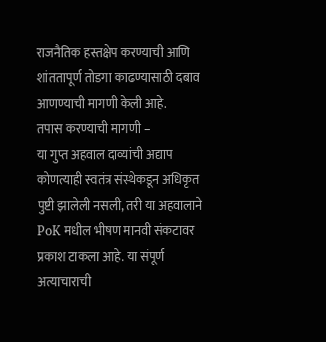राजनैतिक हस्तक्षेप करण्याची आणि शांततापूर्ण तोडगा काढण्यासाठी दबाव आणण्याची मागणी केली आहे.
तपास करण्याची मागणी –
या गुप्त अहवाल दाव्यांची अद्याप कोणत्याही स्वतंत्र संस्थेकडून अधिकृत पुष्टी झालेली नसली, तरी या अहवालाने PoK मधील भीषण मानवी संकटावर प्रकाश टाकला आहे. या संपूर्ण अत्याचाराची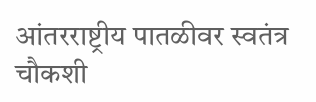आंतरराष्ट्रीय पातळीवर स्वतंत्र चौकशी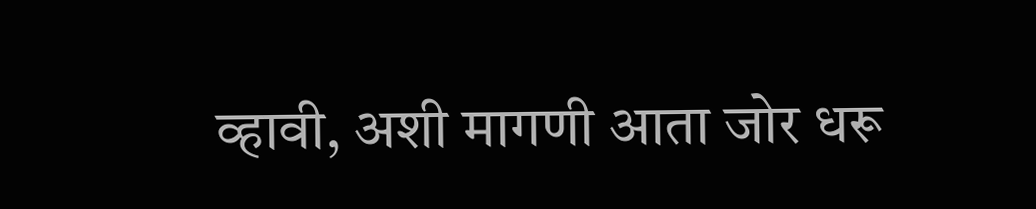व्हावी, अशी मागणी आता जोर धरू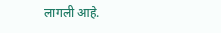लागली आहे.